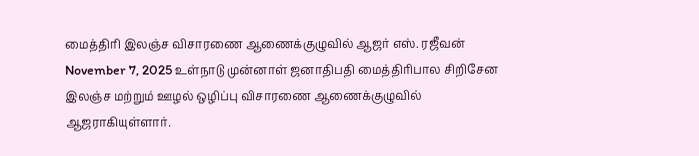மைத்திரி இலஞ்ச விசாரணை ஆணைக்குழுவில் ஆஜர் எஸ். ரஜீவன் November 7, 2025 உள்நாடு முன்னாள் ஜனாதிபதி மைத்திரிபால சிறிசேன இலஞ்ச மற்றும் ஊழல் ஒழிப்பு விசாரணை ஆணைக்குழுவில் ஆஜராகியுள்ளார்.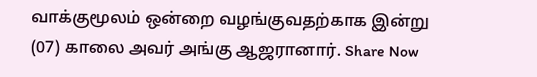வாக்குமூலம் ஒன்றை வழங்குவதற்காக இன்று (07) காலை அவர் அங்கு ஆஜரானார். Share Now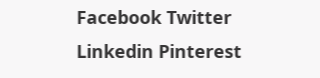Facebook Twitter Linkedin Pinterest